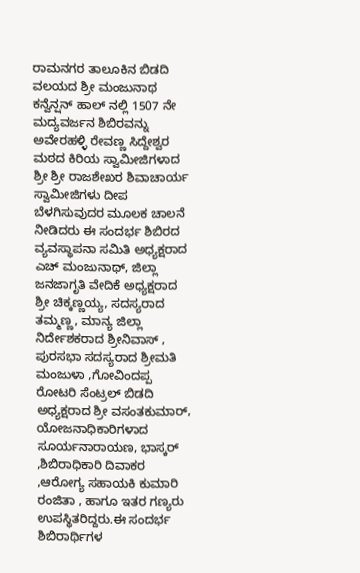ರಾಮನಗರ ತಾಲೂಕಿನ ಬಿಡದಿ ವಲಯದ ಶ್ರೀ ಮಂಜುನಾಥ ಕನ್ವೆನ್ಷನ್ ಹಾಲ್ ನಲ್ಲಿ 1507 ನೇ ಮದ್ಯವರ್ಜನ ಶಿಬಿರವನ್ನು ಅವೇರಹಳ್ಳಿ ರೇವಣ್ಣ ಸಿದ್ದೇಶ್ವರ ಮಠದ ಕಿರಿಯ ಸ್ವಾಮೀಜಿಗಳಾದ ಶ್ರೀ ಶ್ರೀ ರಾಜಶೇಖರ ಶಿವಾಚಾರ್ಯ ಸ್ವಾಮೀಜಿಗಳು ದೀಪ ಬೆಳಗಿಸುವುದರ ಮೂಲಕ ಚಾಲನೆ ನೀಡಿದರು ಈ ಸಂದರ್ಭ ಶಿಬಿರದ ವ್ಯವಸ್ಥಾಪನಾ ಸಮಿತಿ ಅಧ್ಯಕ್ಷರಾದ ಎಚ್ ಮಂಜುನಾಥ್, ಜಿಲ್ಲಾ ಜನಜಾಗೃತಿ ವೇದಿಕೆ ಅಧ್ಯಕ್ಷರಾದ ಶ್ರೀ ಚಿಕ್ಕಣ್ಣಯ್ಯ, ಸದಸ್ಯರಾದ ತಮ್ಮಣ್ಣ, ಮಾನ್ಯ ಜಿಲ್ಲಾ ನಿರ್ದೇಶಕರಾದ ಶ್ರೀನಿವಾಸ್ , ಪುರಸಭಾ ಸದಸ್ಯರಾದ ಶ್ರೀಮತಿ ಮಂಜುಳಾ ,ಗೋವಿಂದಪ್ಪ ರೋಟರಿ ಸೆಂಟ್ರಲ್ ಬಿಡದಿ ಅಧ್ಯಕ್ಷರಾದ ಶ್ರೀ ವಸಂತಕುಮಾರ್, ಯೋಜನಾಧಿಕಾರಿಗಳಾದ ಸೂರ್ಯನಾರಾಯಣ, ಭಾಸ್ಕರ್ ,ಶಿಬಿರಾಧಿಕಾರಿ ದಿವಾಕರ ,ಆರೋಗ್ಯ ಸಹಾಯಕಿ ಕುಮಾರಿ ರಂಜಿತಾ , ಹಾಗೂ ಇತರ ಗಣ್ಯರು ಉಪಸ್ಥಿತರಿದ್ದರು.ಈ ಸಂದರ್ಭ ಶಿಬಿರಾರ್ಥಿಗಳ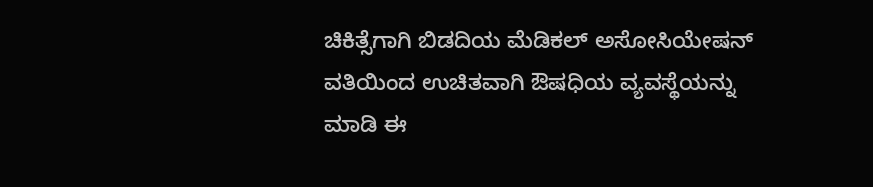ಚಿಕಿತ್ಸೆಗಾಗಿ ಬಿಡದಿಯ ಮೆಡಿಕಲ್ ಅಸೋಸಿಯೇಷನ್ ವತಿಯಿಂದ ಉಚಿತವಾಗಿ ಔಷಧಿಯ ವ್ಯವಸ್ಥೆಯನ್ನು ಮಾಡಿ ಈ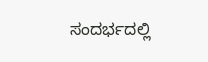ಸಂದರ್ಭದಲ್ಲಿ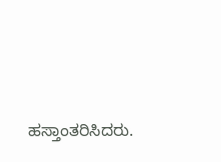ಹಸ್ತಾಂತರಿಸಿದರು.